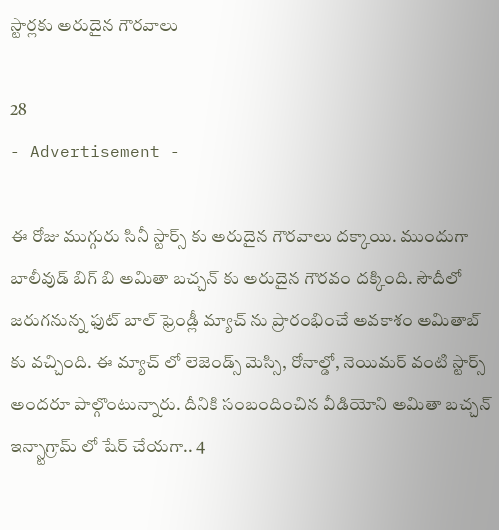స్టార్లకు అరుదైన గౌరవాలు

28
- Advertisement -

ఈ రోజు ముగ్గురు సినీ స్టార్స్ కు అరుదైన గౌరవాలు దక్కాయి. ముందుగా బాలీవుడ్ బిగ్ బి అమితా బచ్చన్ కు అరుదైన గౌరవం దక్కింది. సౌదీలో జరుగనున్న ఫుట్ బాల్ ఫ్రెండ్లీ మ్యాచ్ ను ప్రారంభించే అవకాశం అమితాబ్ కు వచ్చింది. ఈ మ్యాచ్ లో లెజెండ్స్ మెస్సి, రోనాల్డో, నెయిమర్ వంటి స్టార్స్ అందరూ పాల్గొంటున్నారు. దీనికి సంబందించిన వీడియోని అమితా బచ్చన్ ఇన్స్టాగ్రామ్ లో షేర్ చేయగా.. 4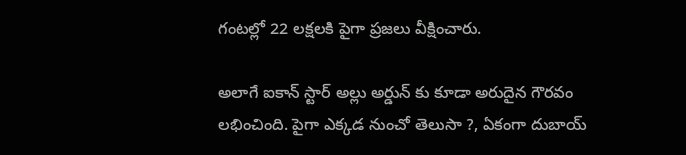గంటల్లో 22 లక్షలకి పైగా ప్రజలు వీక్షించారు.

అలాగే ఐకాన్ స్టార్ అల్లు అర్డున్ కు కూడా అరుదైన గౌరవం లభించింది. పైగా ఎక్కడ నుంచో తెలుసా ?, ఏకంగా దుబాయ్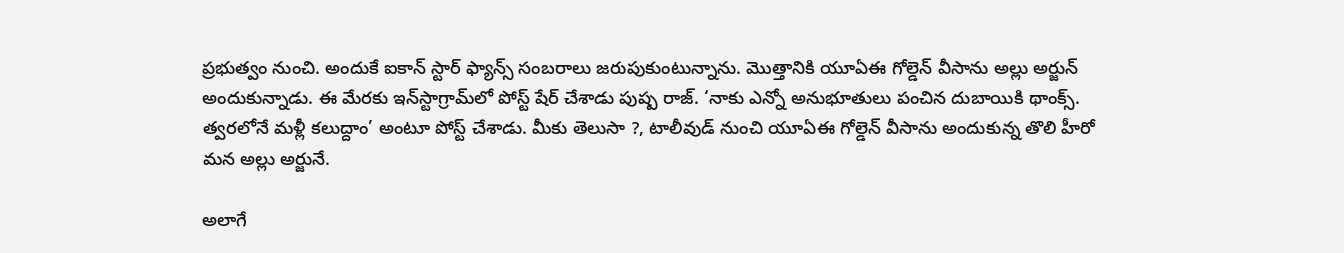ప్రభుత్వం నుంచి. అందుకే ఐకాన్ స్టార్ ఫ్యాన్స్ సంబరాలు జరుపుకుంటున్నాను. మొత్తానికి యూఏఈ గోల్డెన్ వీసాను అల్లు అర్జున్ అందుకున్నాడు. ఈ మేరకు ఇన్‌స్టాగ్రామ్‌లో పోస్ట్ షేర్ చేశాడు పుష్ప రాజ్. ‘నాకు ఎన్నో అనుభూతులు పంచిన దుబాయికి థాంక్స్. త్వరలోనే మళ్లీ కలుద్దాం’ అంటూ పోస్ట్ చేశాడు. మీకు తెలుసా ?, టాలీవుడ్ నుంచి యూఏఈ గోల్డెన్ వీసాను అందుకున్న తొలి హీరో మన అల్లు అర్జునే.

అలాగే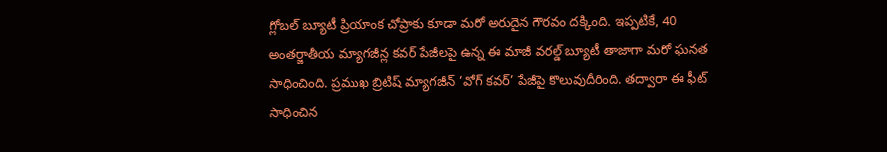గ్లోబల్ బ్యూటీ ప్రియాంక చోప్రాకు కూడా మరో అరుదైన గౌరవం దక్కింది. ఇప్పటికే, 40 అంతర్జాతీయ మ్యాగజీన్ల కవర్ పేజీలపై ఉన్న ఈ మాజీ వరల్డ్ బ్యూటీ తాజాగా మరో ఘనత సాధించింది. ప్రముఖ బ్రిటిష్ మ్యాగజీన్ ‘వోగ్ కవర్’ పేజీపై కొలువుదీరింది. తద్వారా ఈ ఫీట్ సాధించిన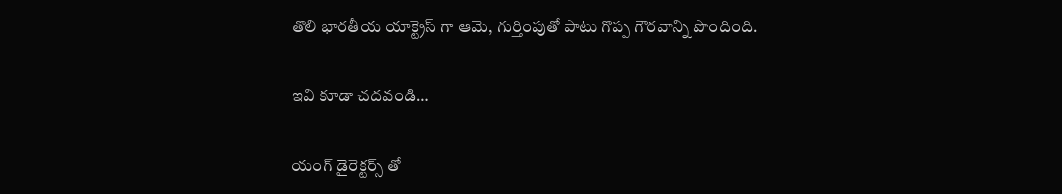తొలి భారతీయ యాక్ట్రెస్ గా ఆమె, గుర్తింపుతో పాటు గొప్ప గౌరవాన్ని పొందింది.

ఇవి కూడా చదవండి…

యంగ్ డైరెక్టర్స్ తో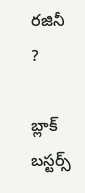రజినీ ?

బ్లాక్ బస్టర్స్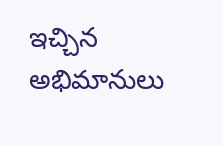ఇచ్చిన అభిమానులు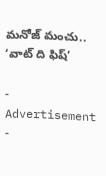మనోజ్ మంచు.. ‘వాట్ ది ఫిష్’

- Advertisement -